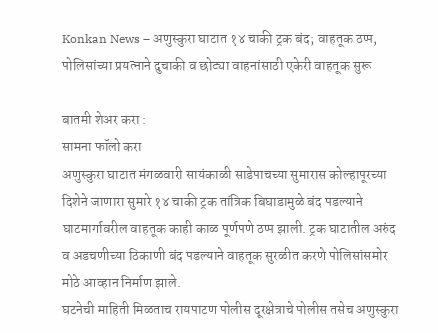Konkan News – अणुस्कुरा घाटात १४ चाकी ट्रक बंद; वाहतूक ठप्प, पोलिसांच्या प्रयत्नाने दुचाकी व छोट्या वाहनांसाठी एकेरी वाहतूक सुरू

बातमी शेअर करा :
सामना फॉलो करा
अणुस्कुरा घाटात मंगळवारी सायंकाळी साडेपाचच्या सुमारास कोल्हापूरच्या दिशेने जाणारा सुमारे १४ चाकी ट्रक तांत्रिक बिघाडामुळे बंद पडल्याने घाटमार्गावरील वाहतूक काही काळ पूर्णपणे ठप्प झाली. ट्रक घाटातील अरुंद व अडचणीच्या ठिकाणी बंद पडल्याने वाहतूक सुरळीत करणे पोलिसांसमोर मोठे आव्हान निर्माण झाले.
घटनेची माहिती मिळताच रायपाटण पोलीस दूरक्षेत्राचे पोलीस तसेच अणुस्कुरा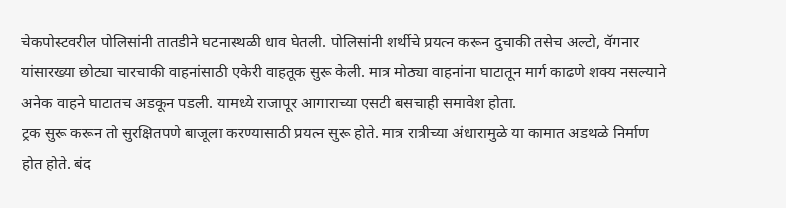चेकपोस्टवरील पोलिसांनी तातडीने घटनास्थळी धाव घेतली. पोलिसांनी शर्थीचे प्रयत्न करून दुचाकी तसेच अल्टो, वॅगनार यांसारख्या छोट्या चारचाकी वाहनांसाठी एकेरी वाहतूक सुरू केली. मात्र मोठ्या वाहनांना घाटातून मार्ग काढणे शक्य नसल्याने अनेक वाहने घाटातच अडकून पडली. यामध्ये राजापूर आगाराच्या एसटी बसचाही समावेश होता.
ट्रक सुरू करून तो सुरक्षितपणे बाजूला करण्यासाठी प्रयत्न सुरू होते. मात्र रात्रीच्या अंधारामुळे या कामात अडथळे निर्माण होत होते. बंद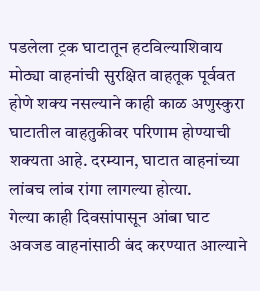पडलेला ट्रक घाटातून हटविल्याशिवाय मोठ्या वाहनांची सुरक्षित वाहतूक पूर्ववत होणे शक्य नसल्याने काही काळ अणुस्कुरा घाटातील वाहतुकीवर परिणाम होण्याची शक्यता आहे. दरम्यान, घाटात वाहनांच्या लांबच लांब रांगा लागल्या होत्या.
गेल्या काही दिवसांपासून आंबा घाट अवजड वाहनांसाठी बंद करण्यात आल्याने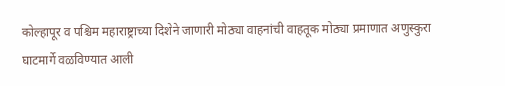कोल्हापूर व पश्चिम महाराष्ट्राच्या दिशेने जाणारी मोठ्या वाहनांची वाहतूक मोठ्या प्रमाणात अणुस्कुरा घाटमार्गे वळविण्यात आली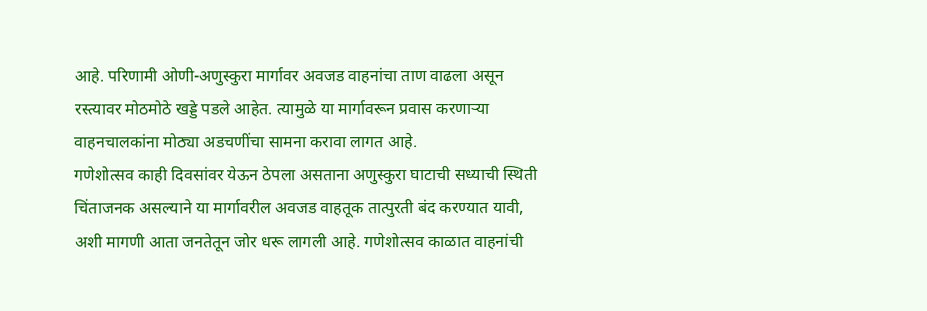आहे. परिणामी ओणी-अणुस्कुरा मार्गावर अवजड वाहनांचा ताण वाढला असून रस्त्यावर मोठमोठे खड्डे पडले आहेत. त्यामुळे या मार्गावरून प्रवास करणाऱ्या वाहनचालकांना मोठ्या अडचणींचा सामना करावा लागत आहे.
गणेशोत्सव काही दिवसांवर येऊन ठेपला असताना अणुस्कुरा घाटाची सध्याची स्थिती चिंताजनक असल्याने या मार्गावरील अवजड वाहतूक तात्पुरती बंद करण्यात यावी, अशी मागणी आता जनतेतून जोर धरू लागली आहे. गणेशोत्सव काळात वाहनांची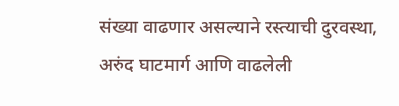संख्या वाढणार असल्याने रस्त्याची दुरवस्था, अरुंद घाटमार्ग आणि वाढलेली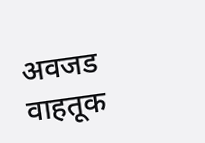अवजड वाहतूक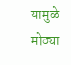यामुळे मोठ्या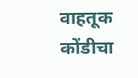वाहतूक कोंडीचा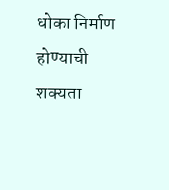धोका निर्माण होण्याची शक्यता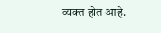व्यक्त होत आहे.